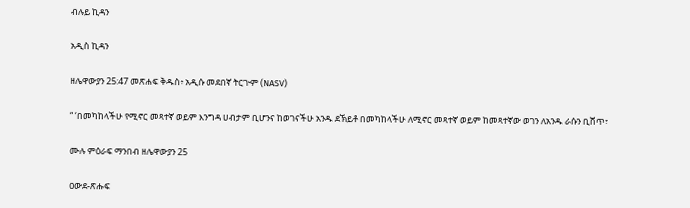ብሉይ ኪዳን

አዲስ ኪዳን

ዘሌዋውያን 25:47 መጽሐፍ ቅዱስ፥ አዲሱ መደበኛ ትርጒም (NASV)

“ ‘በመካከላችሁ የሚኖር መጻተኛ ወይም እንግዳ ሀብታም ቢሆንና ከወገናችሁ አንዱ ደኽይቶ በመካከላችሁ ለሚኖር መጻተኛ ወይም ከመጻተኛው ወገን ለአንዱ ራሱን ቢሸጥ፣

ሙሉ ምዕራፍ ማንበብ ዘሌዋውያን 25

ዐውደ-ጽሑፍ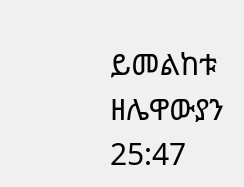ይመልከቱ ዘሌዋውያን 25:47